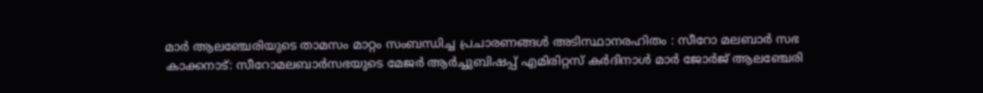മാർ ആലഞ്ചേരിയുടെ താമസം മാറ്റം സംബന്ധിച്ച പ്രചാരണങ്ങൾ അടിസ്ഥാനരഹിതം : സീറോ മലബാർ സഭ
കാക്കനാട്: സീറോമലബാർസഭയുടെ മേജർ ആർച്ചുബിഷപ്പ് എമിരിറ്റസ് കർദിനാൾ മാർ ജോർജ് ആലഞ്ചേരി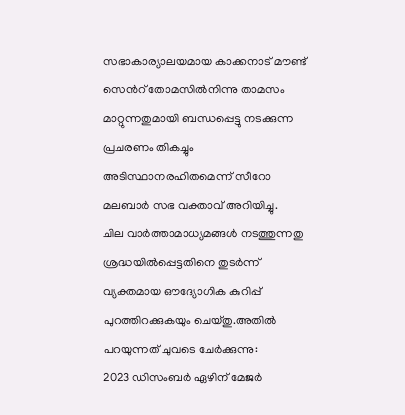സഭാകാര്യാലയമായ കാക്കനാട് മൗണ്ട് സെൻറ് തോമസിൽനിന്നു താമസം മാറ്റുന്നതുമായി ബന്ധപ്പെട്ടു നടക്കുന്ന പ്രചരണം തികച്ചും അടിസ്ഥാനരഹിതമെന്ന് സീറോ മലബാർ സഭ വക്താവ് അറിയിച്ചു.
ചില വാർത്താമാധ്യമങ്ങൾ നടത്തുന്നതു ശ്രദ്ധയിൽപ്പെട്ടതിനെ തുടർന്ന് വ്യക്തമായ ഔദ്യോഗിക കുറിപ്പ് പുറത്തിറക്കുകയും ചെയ്തു.അതിൽ പറയുന്നത് ചുവടെ ചേർക്കുന്നു:
2023 ഡിസംബർ ഏഴിന് മേജർ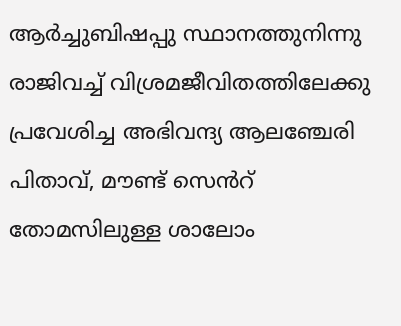ആർച്ചുബിഷപ്പു സ്ഥാനത്തുനിന്നു രാജിവച്ച് വിശ്രമജീവിതത്തിലേക്കു പ്രവേശിച്ച അഭിവന്ദ്യ ആലഞ്ചേരി പിതാവ്, മൗണ്ട് സെൻറ് തോമസിലുള്ള ശാലോം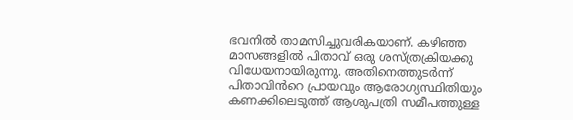ഭവനിൽ താമസിച്ചുവരികയാണ്. കഴിഞ്ഞ മാസങ്ങളിൽ പിതാവ് ഒരു ശസ്ത്രക്രിയക്കു വിധേയനായിരുന്നു. അതിനെത്തുടർന്ന് പിതാവിൻറെ പ്രായവും ആരോഗ്യസ്ഥിതിയും കണക്കിലെടുത്ത് ആശുപത്രി സമീപത്തുള്ള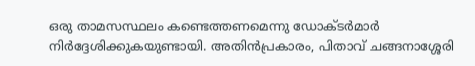ഒരു താമസസ്ഥലം കണ്ടെത്തണമെന്നു ഡോക്ടർമാർ നിർദ്ദേശിക്കുകയുണ്ടായി. അതിൻപ്രകാരം, പിതാവ് ചങ്ങനാശ്ശേരി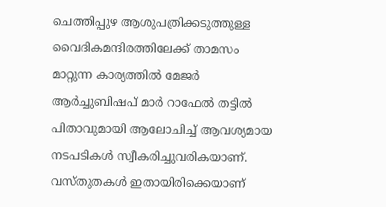ചെത്തിപ്പുഴ ആശുപത്രിക്കടുത്തുള്ള വൈദികമന്ദിരത്തിലേക്ക് താമസം മാറ്റുന്ന കാര്യത്തിൽ മേജർ ആർച്ചുബിഷപ് മാർ റാഫേൽ തട്ടിൽ പിതാവുമായി ആലോചിച്ച് ആവശ്യമായ നടപടികൾ സ്വീകരിച്ചുവരികയാണ്. വസ്തുതകൾ ഇതായിരിക്കെയാണ്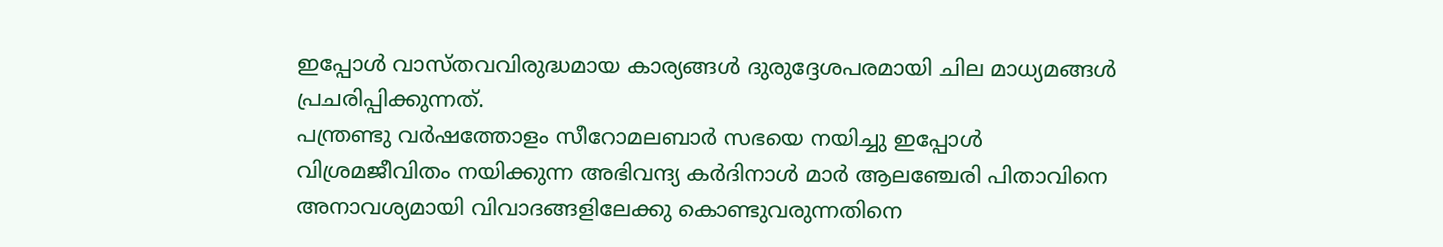ഇപ്പോൾ വാസ്തവവിരുദ്ധമായ കാര്യങ്ങൾ ദുരുദ്ദേശപരമായി ചില മാധ്യമങ്ങൾ പ്രചരിപ്പിക്കുന്നത്.
പന്ത്രണ്ടു വർഷത്തോളം സീറോമലബാർ സഭയെ നയിച്ചു ഇപ്പോൾ വിശ്രമജീവിതം നയിക്കുന്ന അഭിവന്ദ്യ കർദിനാൾ മാർ ആലഞ്ചേരി പിതാവിനെ അനാവശ്യമായി വിവാദങ്ങളിലേക്കു കൊണ്ടുവരുന്നതിനെ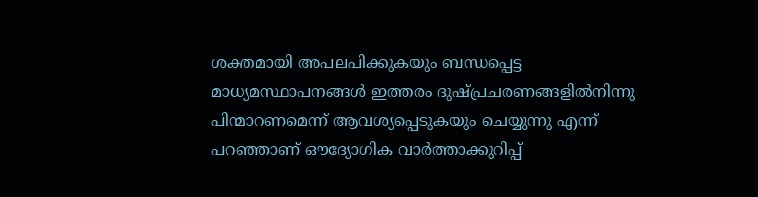ശക്തമായി അപലപിക്കുകയും ബന്ധപ്പെട്ട മാധ്യമസ്ഥാപനങ്ങൾ ഇത്തരം ദുഷ്പ്രചരണങ്ങളിൽനിന്നു പിന്മാറണമെന്ന് ആവശ്യപ്പെടുകയും ചെയ്യുന്നു എന്ന് പറഞ്ഞാണ് ഔദ്യോഗിക വാർത്താക്കുറിപ്പ്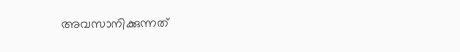അവസാനിക്കുന്നത്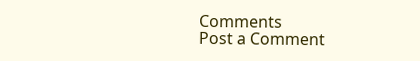Comments
Post a Comment